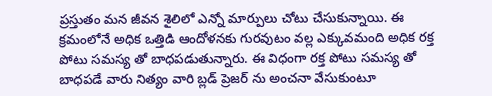ప్రస్తుతం మన జీవన శైలిలో ఎన్నో మార్పులు చోటు చేసుకున్నాయి. ఈ క్రమంలోనే అధిక ఒత్తిడి ఆందోళనకు గురవుటం వల్ల ఎక్కువమంది అధిక రక్త పోటు సమస్య తో బాధపడుతున్నారు. ఈ విధంగా రక్త పోటు సమస్య తో బాధపడే వారు నిత్యం వారి బ్లడ్ ప్రెజర్ ను అంచనా వేసుకుంటూ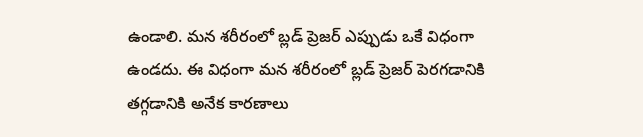ఉండాలి. మన శరీరంలో బ్లడ్ ప్రెజర్ ఎప్పుడు ఒకే విధంగా ఉండదు. ఈ విధంగా మన శరీరంలో బ్లడ్ ప్రెజర్ పెరగడానికి తగ్గడానికి అనేక కారణాలు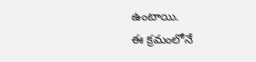ఉంటాయి.
ఈ క్రమంలోనే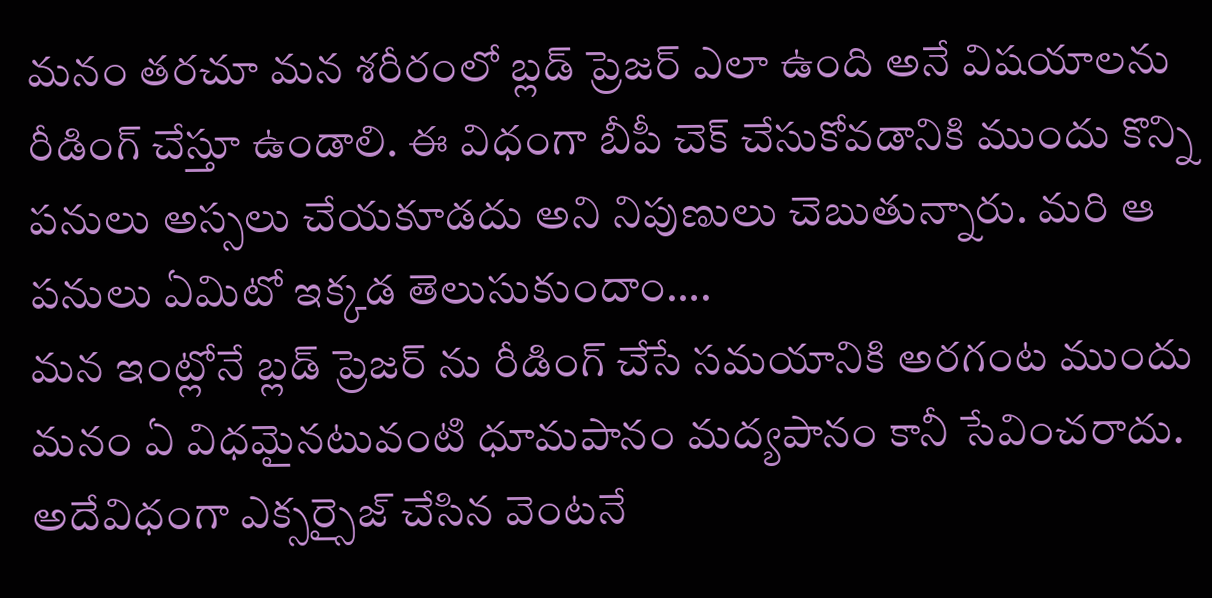మనం తరచూ మన శరీరంలో బ్లడ్ ప్రెజర్ ఎలా ఉంది అనే విషయాలను రీడింగ్ చేస్తూ ఉండాలి. ఈ విధంగా బీపీ చెక్ చేసుకోవడానికి ముందు కొన్ని పనులు అస్సలు చేయకూడదు అని నిపుణులు చెబుతున్నారు. మరి ఆ పనులు ఏమిటో ఇక్కడ తెలుసుకుందాం….
మన ఇంట్లోనే బ్లడ్ ప్రెజర్ ను రీడింగ్ చేసే సమయానికి అరగంట ముందు మనం ఏ విధమైనటువంటి ధూమపానం మద్యపానం కానీ సేవించరాదు. అదేవిధంగా ఎక్సర్సైజ్ చేసిన వెంటనే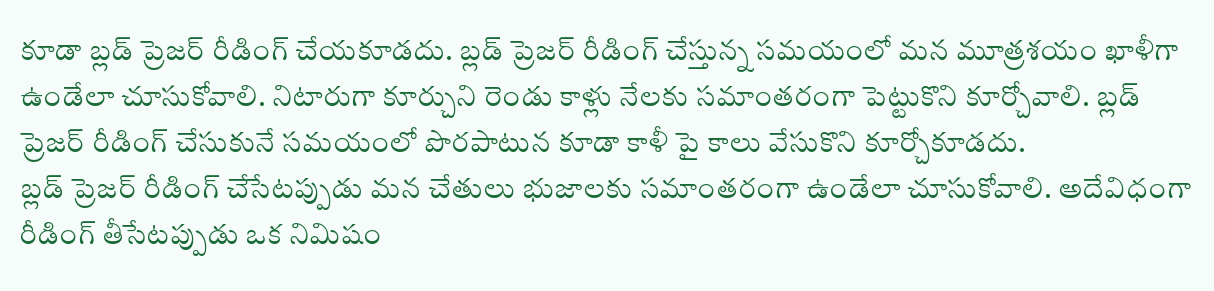కూడా బ్లడ్ ప్రెజర్ రీడింగ్ చేయకూడదు. బ్లడ్ ప్రెజర్ రీడింగ్ చేస్తున్న సమయంలో మన మూత్రశయం ఖాళీగా ఉండేలా చూసుకోవాలి. నిటారుగా కూర్చుని రెండు కాళ్లు నేలకు సమాంతరంగా పెట్టుకొని కూర్చోవాలి. బ్లడ్ ప్రెజర్ రీడింగ్ చేసుకునే సమయంలో పొరపాటున కూడా కాళీ పై కాలు వేసుకొని కూర్చోకూడదు.
బ్లడ్ ప్రెజర్ రీడింగ్ చేసేటప్పుడు మన చేతులు భుజాలకు సమాంతరంగా ఉండేలా చూసుకోవాలి. అదేవిధంగా రీడింగ్ తీసేటప్పుడు ఒక నిమిషం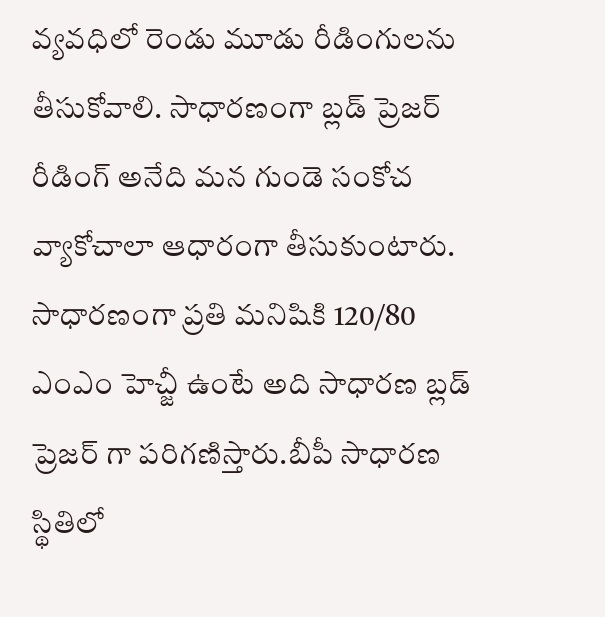వ్యవధిలో రెండు మూడు రీడింగులను తీసుకోవాలి. సాధారణంగా బ్లడ్ ప్రెజర్ రీడింగ్ అనేది మన గుండె సంకోచ వ్యాకోచాలా ఆధారంగా తీసుకుంటారు. సాధారణంగా ప్రతి మనిషికి 120/80 ఎంఎం హెచ్జీ ఉంటే అది సాధారణ బ్లడ్ ప్రెజర్ గా పరిగణిస్తారు.బీపీ సాధారణ స్థితిలో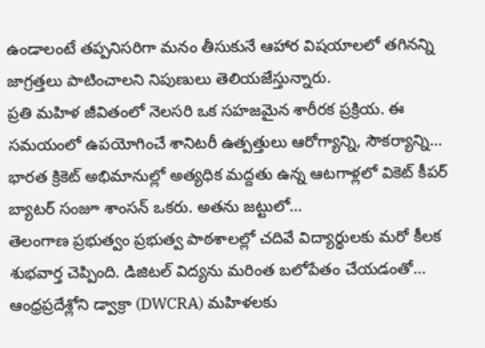ఉండాలంటే తప్పనిసరిగా మనం తీసుకునే ఆహార విషయాలలో తగినన్ని జాగ్రత్తలు పాటించాలని నిపుణులు తెలియజేస్తున్నారు.
ప్రతి మహిళ జీవితంలో నెలసరి ఒక సహజమైన శారీరక ప్రక్రియ. ఈ సమయంలో ఉపయోగించే శానిటరీ ఉత్పత్తులు ఆరోగ్యాన్ని, సౌకర్యాన్ని…
భారత క్రికెట్ అభిమానుల్లో అత్యధిక మద్దతు ఉన్న ఆటగాళ్లలో వికెట్ కీపర్ బ్యాటర్ సంజూ శాంసన్ ఒకరు. అతను జట్టులో…
తెలంగాణ ప్రభుత్వం ప్రభుత్వ పాఠశాలల్లో చదివే విద్యార్థులకు మరో కీలక శుభవార్త చెప్పింది. డిజిటల్ విద్యను మరింత బలోపేతం చేయడంతో…
ఆంధ్రప్రదేశ్లోని డ్వాక్రా (DWCRA) మహిళలకు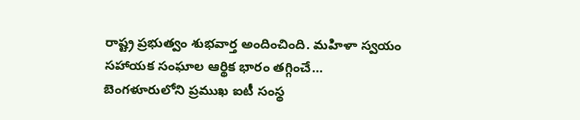రాష్ట్ర ప్రభుత్వం శుభవార్త అందించింది. మహిళా స్వయం సహాయక సంఘాల ఆర్థిక భారం తగ్గించే…
బెంగళూరులోని ప్రముఖ ఐటీ సంస్థ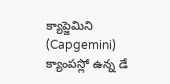క్యాప్జెమిని (Capgemini) క్యాంపస్లో ఉన్న డే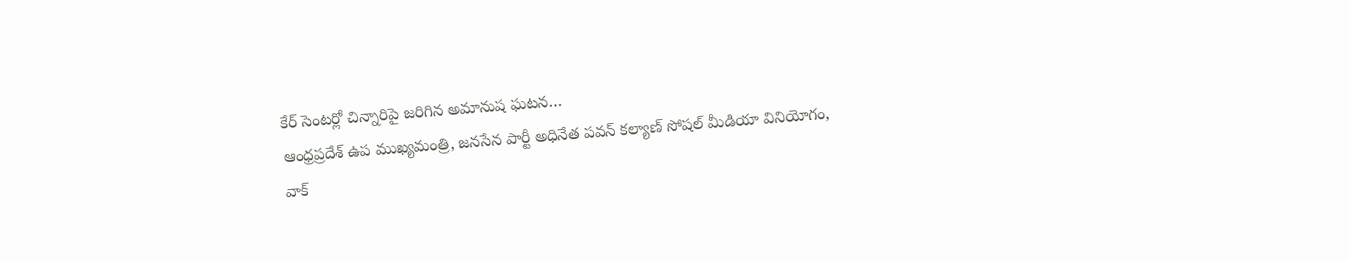కేర్ సెంటర్లో చిన్నారిపై జరిగిన అమానుష ఘటన…
ఆంధ్రప్రదేశ్ ఉప ముఖ్యమంత్రి, జనసేన పార్టీ అధినేత పవన్ కల్యాణ్ సోషల్ మీడియా వినియోగం, వాక్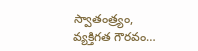స్వాతంత్ర్యం, వ్యక్తిగత గౌరవం…